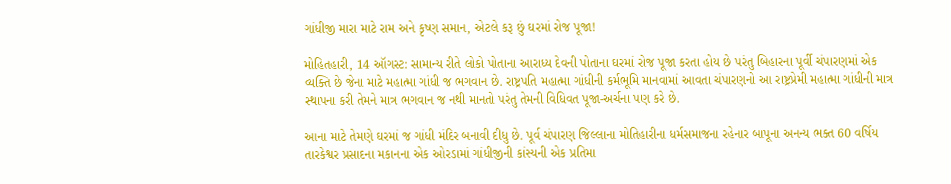ગાંધીજી મારા માટે રામ અને કૃષ્ણ સમાન, એટલે કરૂ છું ઘરમાં રોજ પૂજા!

મોહિતહારી, 14 ઑગસ્ટ: સામાન્ય રીતે લોકો પોતાના આરાધ્ય દેવની પોતાના ઘરમાં રોજ પૂજા કરતા હોય છે પરંતુ બિહારના પૂર્વી ચંપારણમાં એક વ્યક્તિ છે જેના માટે મહાત્મા ગાંધી જ ભગવાન છે. રાષ્ટ્રપતિ મહાત્મા ગાંધીની કર્મભૂમિ માનવામાં આવતા ચંપારણનો આ રાષ્ટ્રપ્રેમી મહાત્મા ગાંધીની માત્ર સ્થાપના કરી તેમને માત્ર ભગવાન જ નથી માનતો પરંતુ તેમની વિધિવત પૂજા-અર્ચના પણ કરે છે.

આના માટે તેમણે ઘરમાં જ ગાંધી મંદિર બનાવી દીધુ છે. પૂર્વ ચંપારણ જિલ્લાના મોતિહારીના ધર્મસમાજના રહેનાર બાપૂના અનન્ય ભક્ત 60 વર્ષિય તારકેશ્વર પ્રસાદના મકાનના એક ઓરડામાં ગાંધીજીની કાંસ્યની એક પ્રતિમા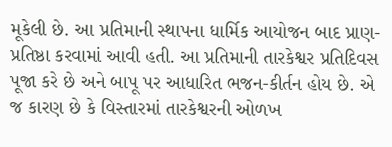મૂકેલી છે. આ પ્રતિમાની સ્થાપના ધાર્મિક આયોજન બાદ પ્રાણ-પ્રતિષ્ઠા કરવામાં આવી હતી. આ પ્રતિમાની તારકેશ્વર પ્રતિદિવસ પૂજા કરે છે અને બાપૂ પર આધારિત ભજન-કીર્તન હોય છે. એ જ કારણ છે કે વિસ્તારમાં તારકેશ્વરની ઓળખ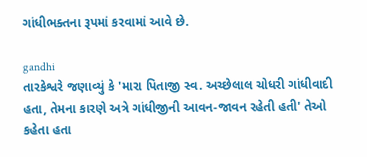ગાંધીભક્તના રૂપમાં કરવામાં આવે છે.

gandhi
તારકેશ્વરે જણાવ્યું કે 'મારા પિતાજી સ્વ. અચ્છેલાલ ચોધરી ગાંધીવાદી હતા, તેમના કારણે અત્રે ગાંધીજીની આવન-જાવન રહેતી હતી' તેઓ કહેતા હતા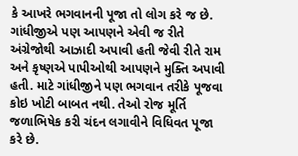કે આખરે ભગવાનની પૂજા તો લોગ કરે જ છે. ગાંધીજીએ પણ આપણને એવી જ રીતે અંગ્રેજોથી આઝાદી અપાવી હતી જેવી રીતે રામ અને કૃષ્ણએ પાપીઓથી આપણને મુક્તિ અપાવી હતી. માટે ગાંધીજીને પણ ભગવાન તરીકે પૂજવા કોઇ ખોટી બાબત નથી. તેઓ રોજ મૂર્તિ જળાભિષેક કરી ચંદન લગાવીને વિધિવત પૂજા કરે છે.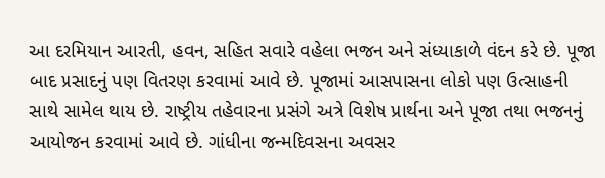આ દરમિયાન આરતી, હવન, સહિત સવારે વહેલા ભજન અને સંધ્યાકાળે વંદન કરે છે. પૂજા બાદ પ્રસાદનું પણ વિતરણ કરવામાં આવે છે. પૂજામાં આસપાસના લોકો પણ ઉત્સાહની સાથે સામેલ થાય છે. રાષ્ટ્રીય તહેવારના પ્રસંગે અત્રે વિશેષ પ્રાર્થના અને પૂજા તથા ભજનનું આયોજન કરવામાં આવે છે. ગાંધીના જન્મદિવસના અવસર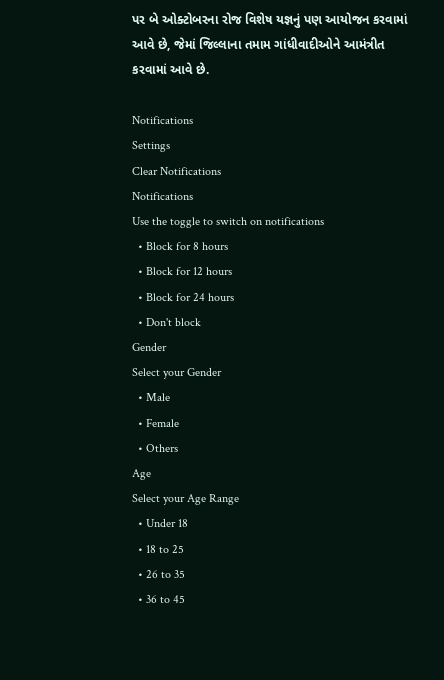પર બે ઓક્ટોબરના રોજ વિશેષ યજ્ઞનું પણ આયોજન કરવામાં આવે છે, જેમાં જિલ્લાના તમામ ગાંધીવાદીઓને આમંત્રીત કરવામાં આવે છે.

Notifications
Settings
Clear Notifications
Notifications
Use the toggle to switch on notifications
  • Block for 8 hours
  • Block for 12 hours
  • Block for 24 hours
  • Don't block
Gender
Select your Gender
  • Male
  • Female
  • Others
Age
Select your Age Range
  • Under 18
  • 18 to 25
  • 26 to 35
  • 36 to 45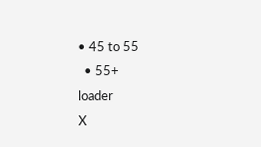• 45 to 55
  • 55+
loader
X